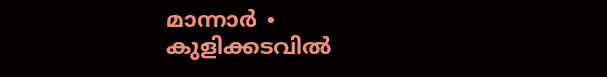മാന്നാർ ∙ കുളിക്കടവിൽ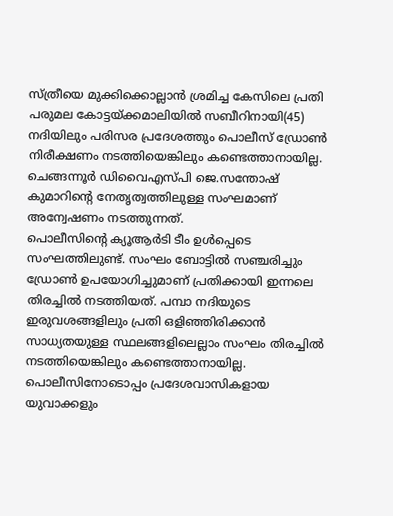സ്ത്രീയെ മുക്കിക്കൊല്ലാൻ ശ്രമിച്ച കേസിലെ പ്രതി പരുമല കോട്ടയ്ക്കമാലിയിൽ സബീറിനായി(45) നദിയിലും പരിസര പ്രദേശത്തും പൊലീസ് ഡ്രോൺ നിരീക്ഷണം നടത്തിയെങ്കിലും കണ്ടെത്താനായില്ല. ചെങ്ങന്നൂർ ഡിവൈഎസ്പി ജെ.സന്തോഷ് കുമാറിന്റെ നേതൃത്വത്തിലുള്ള സംഘമാണ് അന്വേഷണം നടത്തുന്നത്.
പൊലീസിന്റെ ക്യൂആർടി ടീം ഉൾപ്പെടെ സംഘത്തിലുണ്ട്. സംഘം ബോട്ടിൽ സഞ്ചരിച്ചും ഡ്രോൺ ഉപയോഗിച്ചുമാണ് പ്രതിക്കായി ഇന്നലെ തിരച്ചിൽ നടത്തിയത്. പമ്പാ നദിയുടെ ഇരുവശങ്ങളിലും പ്രതി ഒളിഞ്ഞിരിക്കാൻ സാധ്യതയുള്ള സ്ഥലങ്ങളിലെല്ലാം സംഘം തിരച്ചിൽ നടത്തിയെങ്കിലും കണ്ടെത്താനായില്ല. പൊലീസിനോടൊപ്പം പ്രദേശവാസികളായ യുവാക്കളും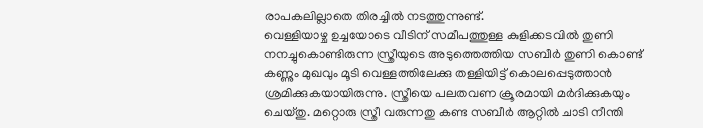രാപകലില്ലാതെ തിരച്ചിൽ നടത്തുന്നുണ്ട്.
വെള്ളിയാഴ്ച ഉച്ചയോടെ വീടിന് സമീപത്തുള്ള കുളിക്കടവിൽ തുണി നനച്ചുകൊണ്ടിരുന്ന സ്ത്രീയുടെ അടുത്തെത്തിയ സബീർ തുണി കൊണ്ട് കണ്ണും മുഖവും മൂടി വെള്ളത്തിലേക്കു തള്ളിയിട്ട് കൊലപ്പെടുത്താൻ ശ്രമിക്കുകയായിരുന്നു. സ്ത്രീയെ പലതവണ ക്രൂരമായി മർദിക്കുകയും ചെയ്തു. മറ്റൊരു സ്ത്രീ വരുന്നതു കണ്ട സബീർ ആറ്റിൽ ചാടി നീന്തി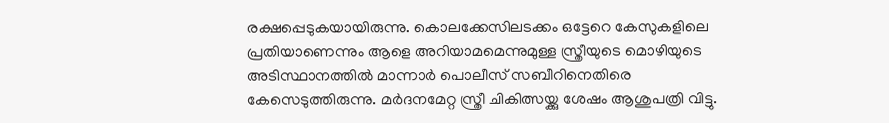രക്ഷപ്പെടുകയായിരുന്നു. കൊലക്കേസിലടക്കം ഒട്ടേറെ കേസുകളിലെ പ്രതിയാണെന്നും ആളെ അറിയാമമെന്നുമുള്ള സ്ത്രീയുടെ മൊഴിയുടെ അടിസ്ഥാനത്തിൽ മാന്നാർ പൊലീസ് സബീറിനെതിരെ കേസെടുത്തിരുന്നു. മർദനമേറ്റ സ്ത്രീ ചികിത്സയ്ക്കു ശേഷം ആശുപത്രി വിട്ടു.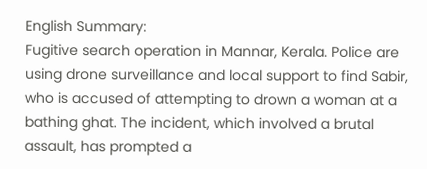English Summary:
Fugitive search operation in Mannar, Kerala. Police are using drone surveillance and local support to find Sabir, who is accused of attempting to drown a woman at a bathing ghat. The incident, which involved a brutal assault, has prompted a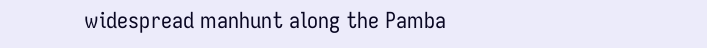widespread manhunt along the Pamba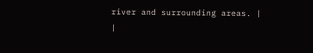river and surrounding areas. |
|